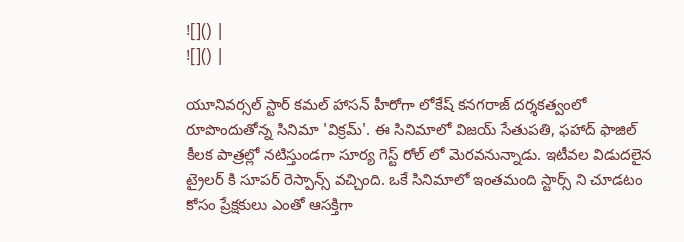![]() |
![]() |

యూనివర్సల్ స్టార్ కమల్ హాసన్ హీరోగా లోకేష్ కనగరాజ్ దర్శకత్వంలో రూపొందుతోన్న సినిమా 'విక్రమ్'. ఈ సినిమాలో విజయ్ సేతుపతి, ఫహాద్ ఫాజిల్ కీలక పాత్రల్లో నటిస్తుండగా సూర్య గెస్ట్ రోల్ లో మెరవనున్నాడు. ఇటీవల విడుదలైన ట్రైలర్ కి సూపర్ రెస్పాన్స్ వచ్చింది. ఒకే సినిమాలో ఇంతమంది స్టార్స్ ని చూడటం కోసం ప్రేక్షకులు ఎంతో ఆసక్తిగా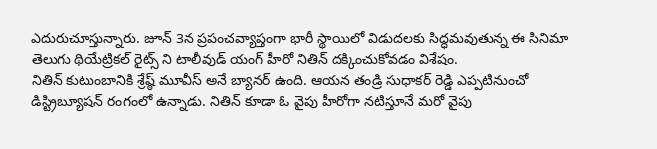ఎదురుచూస్తున్నారు. జూన్ 3న ప్రపంచవ్యాప్తంగా భారీ స్థాయిలో విడుదలకు సిద్ధమవుతున్న ఈ సినిమా తెలుగు థియేట్రికల్ రైట్స్ ని టాలీవుడ్ యంగ్ హీరో నితిన్ దక్కించుకోవడం విశేషం.
నితిన్ కుటుంబానికి శ్రేష్ఠ్ మూవీస్ అనే బ్యానర్ ఉంది. ఆయన తండ్రి సుధాకర్ రెడ్డి ఎప్పటినుంచో డిస్ట్రిబ్యూషన్ రంగంలో ఉన్నాడు. నితిన్ కూడా ఓ వైపు హీరోగా నటిస్తూనే మరో వైపు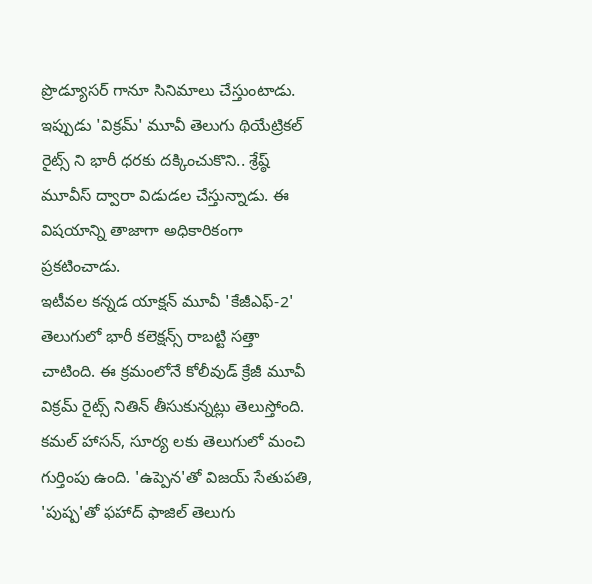ప్రొడ్యూసర్ గానూ సినిమాలు చేస్తుంటాడు. ఇప్పుడు 'విక్రమ్' మూవీ తెలుగు థియేట్రికల్ రైట్స్ ని భారీ ధరకు దక్కించుకొని.. శ్రేష్ఠ్ మూవీస్ ద్వారా విడుడల చేస్తున్నాడు. ఈ విషయాన్ని తాజాగా అధికారికంగా ప్రకటించాడు.
ఇటీవల కన్నడ యాక్షన్ మూవీ 'కేజీఎఫ్-2' తెలుగులో భారీ కలెక్షన్స్ రాబట్టి సత్తా చాటింది. ఈ క్రమంలోనే కోలీవుడ్ క్రేజీ మూవీ విక్రమ్ రైట్స్ నితిన్ తీసుకున్నట్లు తెలుస్తోంది. కమల్ హాసన్, సూర్య లకు తెలుగులో మంచి గుర్తింపు ఉంది. 'ఉప్పెన'తో విజయ్ సేతుపతి, 'పుష్ప'తో ఫహాద్ ఫాజిల్ తెలుగు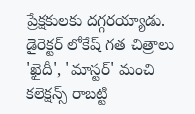ప్రేక్షకులకు దగ్గరయ్యాడు. డైరెక్టర్ లోకేష్ గత చిత్రాలు 'ఖైదీ', 'మాస్టర్' మంచి కలెక్షన్స్ రాబట్టి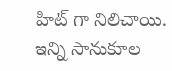హిట్ గా నిలిచాయి. ఇన్ని సానుకూల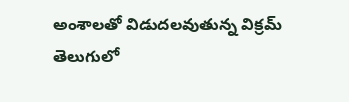అంశాలతో విడుదలవుతున్న విక్రమ్ తెలుగులో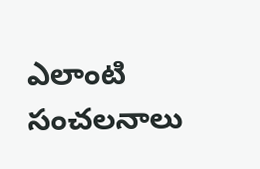ఎలాంటి సంచలనాలు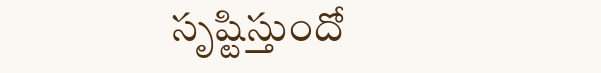సృష్టిస్తుందో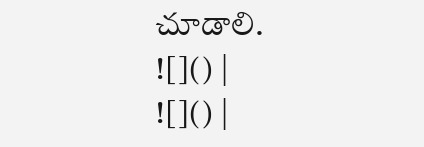చూడాలి.
![]() |
![]() |